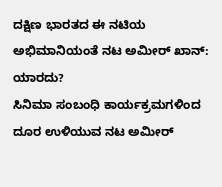ದಕ್ಷಿಣ ಭಾರತದ ಈ ನಟಿಯ ಅಭಿಮಾನಿಯಂತೆ ನಟ ಅಮೀರ್ ಖಾನ್: ಯಾರದು?
ಸಿನಿಮಾ ಸಂಬಂಧಿ ಕಾರ್ಯಕ್ರಮಗಳಿಂದ ದೂರ ಉಳಿಯುವ ನಟ ಅಮೀರ್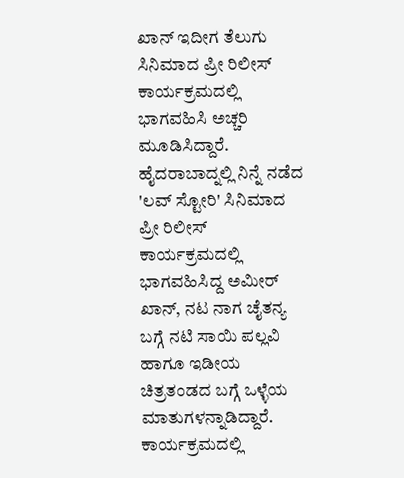ಖಾನ್ ಇದೀಗ ತೆಲುಗು ಸಿನಿಮಾದ ಪ್ರೀ ರಿಲೀಸ್ ಕಾರ್ಯಕ್ರಮದಲ್ಲಿ ಭಾಗವಹಿಸಿ ಅಚ್ಚರಿ ಮೂಡಿಸಿದ್ದಾರೆ.
ಹೈದರಾಬಾದ್ನಲ್ಲಿ ನಿನ್ನೆ ನಡೆದ 'ಲವ್ ಸ್ಟೋರಿ' ಸಿನಿಮಾದ ಪ್ರೀ ರಿಲೀಸ್ ಕಾರ್ಯಕ್ರಮದಲ್ಲಿ ಭಾಗವಹಿಸಿದ್ದ ಅಮೀರ್ ಖಾನ್, ನಟ ನಾಗ ಚೈತನ್ಯ ಬಗ್ಗೆ ನಟಿ ಸಾಯಿ ಪಲ್ಲವಿ ಹಾಗೂ ಇಡೀಯ ಚಿತ್ರತಂಡದ ಬಗ್ಗೆ ಒಳ್ಳೆಯ ಮಾತುಗಳನ್ನಾಡಿದ್ದಾರೆ.
ಕಾರ್ಯಕ್ರಮದಲ್ಲಿ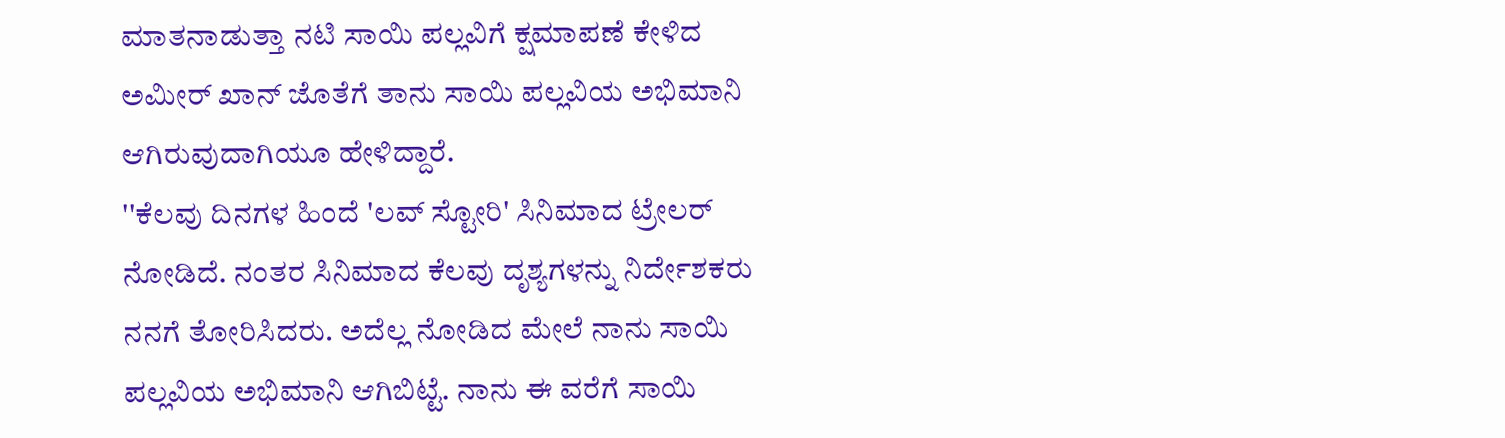ಮಾತನಾಡುತ್ತಾ ನಟಿ ಸಾಯಿ ಪಲ್ಲವಿಗೆ ಕ್ಷಮಾಪಣೆ ಕೇಳಿದ ಅಮೀರ್ ಖಾನ್ ಜೊತೆಗೆ ತಾನು ಸಾಯಿ ಪಲ್ಲವಿಯ ಅಭಿಮಾನಿ ಆಗಿರುವುದಾಗಿಯೂ ಹೇಳಿದ್ದಾರೆ.
''ಕೆಲವು ದಿನಗಳ ಹಿಂದೆ 'ಲವ್ ಸ್ಟೋರಿ' ಸಿನಿಮಾದ ಟ್ರೇಲರ್ ನೋಡಿದೆ. ನಂತರ ಸಿನಿಮಾದ ಕೆಲವು ದೃಶ್ಯಗಳನ್ನು ನಿರ್ದೇಶಕರು ನನಗೆ ತೋರಿಸಿದರು. ಅದೆಲ್ಲ ನೋಡಿದ ಮೇಲೆ ನಾನು ಸಾಯಿ ಪಲ್ಲವಿಯ ಅಭಿಮಾನಿ ಆಗಿಬಿಟ್ಟೆ. ನಾನು ಈ ವರೆಗೆ ಸಾಯಿ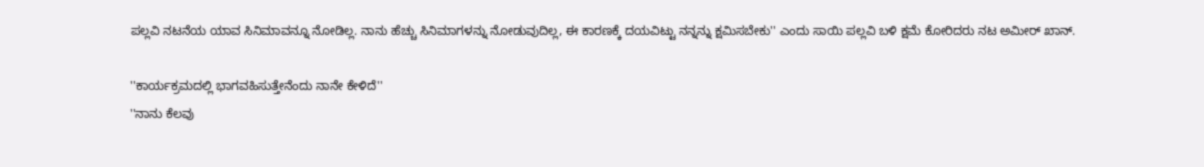ಪಲ್ಲವಿ ನಟನೆಯ ಯಾವ ಸಿನಿಮಾವನ್ನೂ ನೋಡಿಲ್ಲ. ನಾನು ಹೆಚ್ಚು ಸಿನಿಮಾಗಳನ್ನು ನೋಡುವುದಿಲ್ಲ, ಈ ಕಾರಣಕ್ಕೆ ದಯವಿಟ್ಟು ನನ್ನನ್ನು ಕ್ಷಮಿಸಬೇಕು'' ಎಂದು ಸಾಯಿ ಪಲ್ಲವಿ ಬಳಿ ಕ್ಷಮೆ ಕೋರಿದರು ನಟ ಅಮೀರ್ ಖಾನ್.

''ಕಾರ್ಯಕ್ರಮದಲ್ಲಿ ಭಾಗವಹಿಸುತ್ತೇನೆಂದು ನಾನೇ ಕೇಳಿದೆ''
''ನಾನು ಕೆಲವು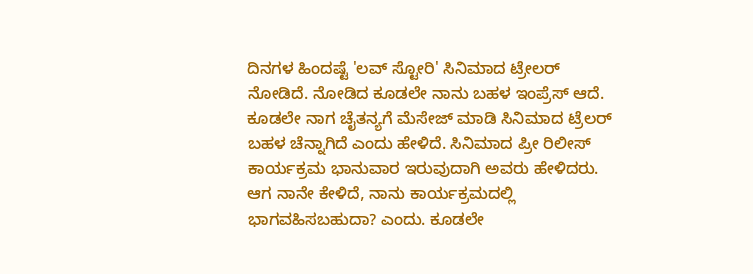ದಿನಗಳ ಹಿಂದಷ್ಟೆ 'ಲವ್ ಸ್ಟೋರಿ' ಸಿನಿಮಾದ ಟ್ರೇಲರ್ ನೋಡಿದೆ. ನೋಡಿದ ಕೂಡಲೇ ನಾನು ಬಹಳ ಇಂಪ್ರೆಸ್ ಆದೆ. ಕೂಡಲೇ ನಾಗ ಚೈತನ್ಯಗೆ ಮೆಸೇಜ್ ಮಾಡಿ ಸಿನಿಮಾದ ಟ್ರೆಲರ್ ಬಹಳ ಚೆನ್ನಾಗಿದೆ ಎಂದು ಹೇಳಿದೆ. ಸಿನಿಮಾದ ಪ್ರೀ ರಿಲೀಸ್ ಕಾರ್ಯಕ್ರಮ ಭಾನುವಾರ ಇರುವುದಾಗಿ ಅವರು ಹೇಳಿದರು. ಆಗ ನಾನೇ ಕೇಳಿದೆ, ನಾನು ಕಾರ್ಯಕ್ರಮದಲ್ಲಿ ಭಾಗವಹಿಸಬಹುದಾ? ಎಂದು. ಕೂಡಲೇ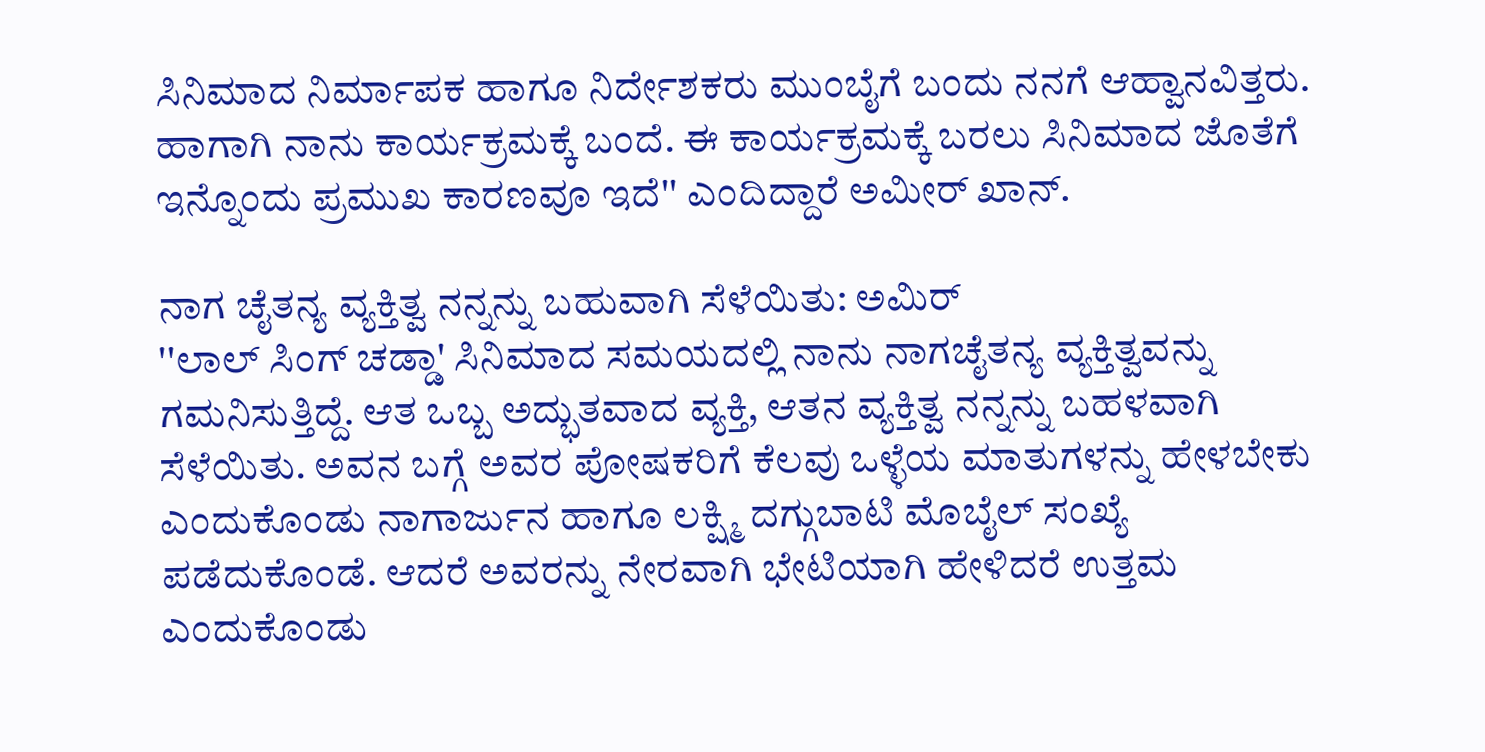ಸಿನಿಮಾದ ನಿರ್ಮಾಪಕ ಹಾಗೂ ನಿರ್ದೇಶಕರು ಮುಂಬೈಗೆ ಬಂದು ನನಗೆ ಆಹ್ವಾನವಿತ್ತರು. ಹಾಗಾಗಿ ನಾನು ಕಾರ್ಯಕ್ರಮಕ್ಕೆ ಬಂದೆ. ಈ ಕಾರ್ಯಕ್ರಮಕ್ಕೆ ಬರಲು ಸಿನಿಮಾದ ಜೊತೆಗೆ ಇನ್ನೊಂದು ಪ್ರಮುಖ ಕಾರಣವೂ ಇದೆ'' ಎಂದಿದ್ದಾರೆ ಅಮೀರ್ ಖಾನ್.

ನಾಗ ಚೈತನ್ಯ ವ್ಯಕ್ತಿತ್ವ ನನ್ನನ್ನು ಬಹುವಾಗಿ ಸೆಳೆಯಿತು: ಅಮಿರ್
''ಲಾಲ್ ಸಿಂಗ್ ಚಡ್ಡಾ' ಸಿನಿಮಾದ ಸಮಯದಲ್ಲಿ ನಾನು ನಾಗಚೈತನ್ಯ ವ್ಯಕ್ತಿತ್ವವನ್ನು ಗಮನಿಸುತ್ತಿದ್ದೆ. ಆತ ಒಬ್ಬ ಅದ್ಭುತವಾದ ವ್ಯಕ್ತಿ, ಆತನ ವ್ಯಕ್ತಿತ್ವ ನನ್ನನ್ನು ಬಹಳವಾಗಿ ಸೆಳೆಯಿತು. ಅವನ ಬಗ್ಗೆ ಅವರ ಪೋಷಕರಿಗೆ ಕೆಲವು ಒಳ್ಳೆಯ ಮಾತುಗಳನ್ನು ಹೇಳಬೇಕು ಎಂದುಕೊಂಡು ನಾಗಾರ್ಜುನ ಹಾಗೂ ಲಕ್ಷ್ಮಿ ದಗ್ಗುಬಾಟಿ ಮೊಬೈಲ್ ಸಂಖ್ಯೆ ಪಡೆದುಕೊಂಡೆ. ಆದರೆ ಅವರನ್ನು ನೇರವಾಗಿ ಭೇಟಿಯಾಗಿ ಹೇಳಿದರೆ ಉತ್ತಮ ಎಂದುಕೊಂಡು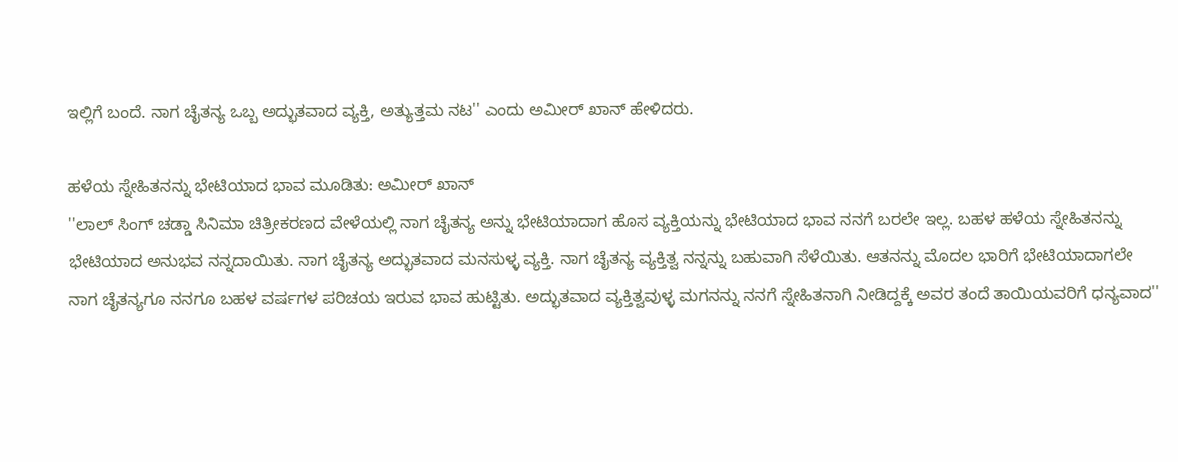ಇಲ್ಲಿಗೆ ಬಂದೆ. ನಾಗ ಚೈತನ್ಯ ಒಬ್ಬ ಅದ್ಭುತವಾದ ವ್ಯಕ್ತಿ, ಅತ್ಯುತ್ತಮ ನಟ'' ಎಂದು ಅಮೀರ್ ಖಾನ್ ಹೇಳಿದರು.

ಹಳೆಯ ಸ್ನೇಹಿತನನ್ನು ಭೇಟಿಯಾದ ಭಾವ ಮೂಡಿತು: ಅಮೀರ್ ಖಾನ್
''ಲಾಲ್ ಸಿಂಗ್ ಚಡ್ಡಾ ಸಿನಿಮಾ ಚಿತ್ರೀಕರಣದ ವೇಳೆಯಲ್ಲಿ ನಾಗ ಚೈತನ್ಯ ಅನ್ನು ಭೇಟಿಯಾದಾಗ ಹೊಸ ವ್ಯಕ್ತಿಯನ್ನು ಭೇಟಿಯಾದ ಭಾವ ನನಗೆ ಬರಲೇ ಇಲ್ಲ. ಬಹಳ ಹಳೆಯ ಸ್ನೇಹಿತನನ್ನು ಭೇಟಿಯಾದ ಅನುಭವ ನನ್ನದಾಯಿತು. ನಾಗ ಚೈತನ್ಯ ಅದ್ಭುತವಾದ ಮನಸುಳ್ಳ ವ್ಯಕ್ತಿ. ನಾಗ ಚೈತನ್ಯ ವ್ಯಕ್ತಿತ್ವ ನನ್ನನ್ನು ಬಹುವಾಗಿ ಸೆಳೆಯಿತು. ಆತನನ್ನು ಮೊದಲ ಭಾರಿಗೆ ಭೇಟಿಯಾದಾಗಲೇ ನಾಗ ಚೈತನ್ಯಗೂ ನನಗೂ ಬಹಳ ವರ್ಷಗಳ ಪರಿಚಯ ಇರುವ ಭಾವ ಹುಟ್ಟಿತು. ಅದ್ಭುತವಾದ ವ್ಯಕ್ತಿತ್ವವುಳ್ಳ ಮಗನನ್ನು ನನಗೆ ಸ್ನೇಹಿತನಾಗಿ ನೀಡಿದ್ದಕ್ಕೆ ಅವರ ತಂದೆ ತಾಯಿಯವರಿಗೆ ಧನ್ಯವಾದ''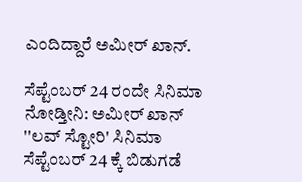ಎಂದಿದ್ದಾರೆ ಅಮೀರ್ ಖಾನ್.

ಸೆಪ್ಟೆಂಬರ್ 24 ರಂದೇ ಸಿನಿಮಾ ನೋಡ್ತೀನಿ: ಅಮೀರ್ ಖಾನ್
''ಲವ್ ಸ್ಟೋರಿ' ಸಿನಿಮಾ ಸೆಪ್ಟೆಂಬರ್ 24 ಕ್ಕೆ ಬಿಡುಗಡೆ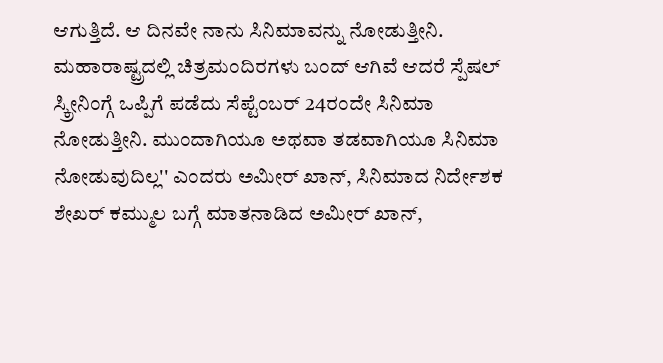ಆಗುತ್ತಿದೆ. ಆ ದಿನವೇ ನಾನು ಸಿನಿಮಾವನ್ನು ನೋಡುತ್ತೀನಿ. ಮಹಾರಾಷ್ಟ್ರದಲ್ಲಿ ಚಿತ್ರಮಂದಿರಗಳು ಬಂದ್ ಆಗಿವೆ ಆದರೆ ಸ್ಪೆಷಲ್ ಸ್ಕ್ರೀನಿಂಗ್ಗೆ ಒಪ್ಪಿಗೆ ಪಡೆದು ಸೆಪ್ಟೆಂಬರ್ 24ರಂದೇ ಸಿನಿಮಾ ನೋಡುತ್ತೀನಿ. ಮುಂದಾಗಿಯೂ ಅಥವಾ ತಡವಾಗಿಯೂ ಸಿನಿಮಾ ನೋಡುವುದಿಲ್ಲ'' ಎಂದರು ಅಮೀರ್ ಖಾನ್, ಸಿನಿಮಾದ ನಿರ್ದೇಶಕ ಶೇಖರ್ ಕಮ್ಮುಲ ಬಗ್ಗೆ ಮಾತನಾಡಿದ ಅಮೀರ್ ಖಾನ್,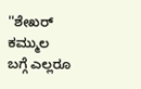''ಶೇಖರ್ ಕಮ್ಮುಲ ಬಗ್ಗೆ ಎಲ್ಲರೂ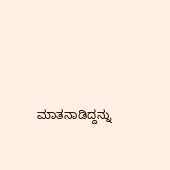ಮಾತನಾಡಿದ್ದನ್ನು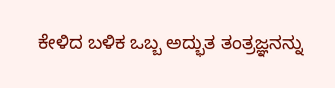ಕೇಳಿದ ಬಳಿಕ ಒಬ್ಬ ಅದ್ಭುತ ತಂತ್ರಜ್ಞನನ್ನು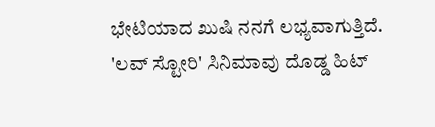ಭೇಟಿಯಾದ ಖುಷಿ ನನಗೆ ಲಭ್ಯವಾಗುತ್ತಿದೆ. 'ಲವ್ ಸ್ಟೋರಿ' ಸಿನಿಮಾವು ದೊಡ್ಡ ಹಿಟ್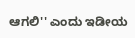ಆಗಲಿ'' ಎಂದು ಇಡೀಯ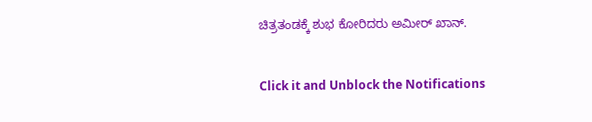ಚಿತ್ರತಂಡಕ್ಕೆ ಶುಭ ಕೋರಿದರು ಅಮೀರ್ ಖಾನ್.


Click it and Unblock the Notifications